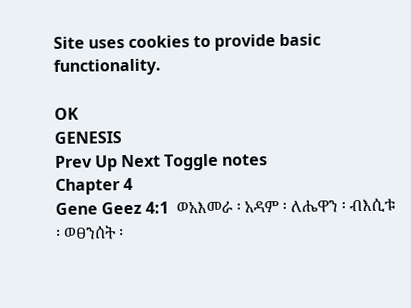Site uses cookies to provide basic functionality.

OK
GENESIS
Prev Up Next Toggle notes
Chapter 4
Gene Geez 4:1  ወአእመራ ፡ አዳም ፡ ለሔዋን ፡ ብእሲቱ ፡ ወፀንሰት ፡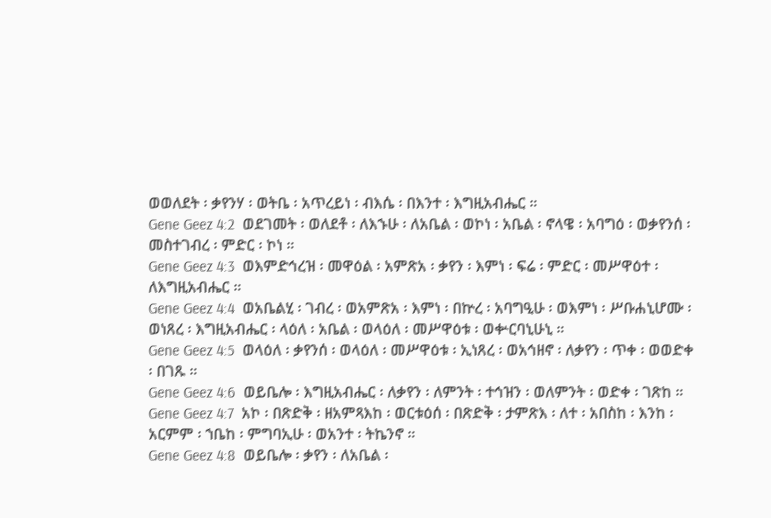ወወለደት ፡ ቃየንሃ ፡ ወትቤ ፡ አጥረይነ ፡ ብእሴ ፡ በእንተ ፡ እግዚአብሔር ።
Gene Geez 4:2  ወደገመት ፡ ወለደቶ ፡ ለእኁሁ ፡ ለአቤል ፡ ወኮነ ፡ አቤል ፡ ኖላዌ ፡ አባግዕ ፡ ወቃየንሰ ፡ መስተገብረ ፡ ምድር ፡ ኮነ ።
Gene Geez 4:3  ወእምድኅረዝ ፡ መዋዕል ፡ አምጽአ ፡ ቃየን ፡ እምነ ፡ ፍሬ ፡ ምድር ፡ መሥዋዕተ ፡ ለእግዚአብሔር ።
Gene Geez 4:4  ወአቤልሂ ፡ ገብረ ፡ ወአምጽአ ፡ እምነ ፡ በኵረ ፡ አባግዒሁ ፡ ወእምነ ፡ ሥቡሐኒሆሙ ፡ ወነጸረ ፡ እግዚአብሔር ፡ ላዕለ ፡ አቤል ፡ ወላዕለ ፡ መሥዋዕቱ ፡ ወቍርባኒሁኒ ።
Gene Geez 4:5  ወላዕለ ፡ ቃየንሰ ፡ ወላዕለ ፡ መሥዋዕቱ ፡ ኢነጸረ ፡ ወአኅዘኖ ፡ ለቃየን ፡ ጥቀ ፡ ወወድቀ ፡ በገጹ ።
Gene Geez 4:6  ወይቤሎ ፡ እግዚአብሔር ፡ ለቃየን ፡ ለምንት ፡ ተኅዝን ፡ ወለምንት ፡ ወድቀ ፡ ገጽከ ።
Gene Geez 4:7  አኮ ፡ በጽድቅ ፡ ዘአምጻእከ ፡ ወርቱዕሰ ፡ በጽድቅ ፡ ታምጽእ ፡ ለተ ፡ አበስከ ፡ እንከ ፡ አርምም ፡ ኀቤከ ፡ ምግባኢሁ ፡ ወአንተ ፡ ትኬንኖ ።
Gene Geez 4:8  ወይቤሎ ፡ ቃየን ፡ ለአቤል ፡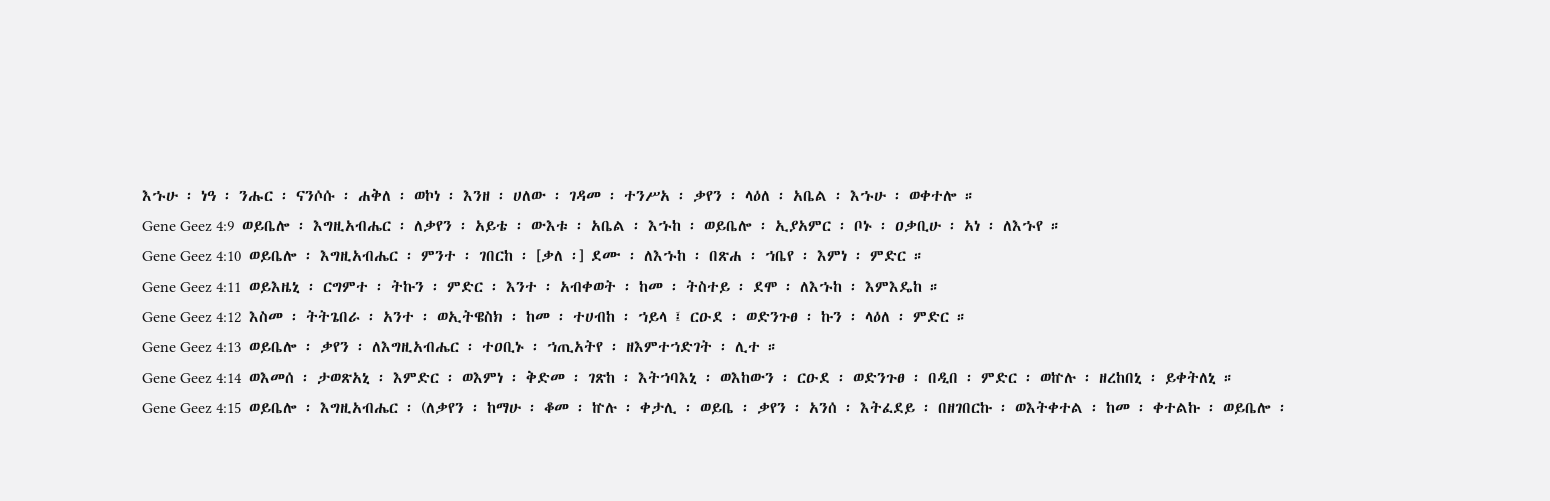እኁሁ ፡ ነዓ ፡ ንሑር ፡ ናንሶሱ ፡ ሐቅለ ፡ ወኮነ ፡ እንዘ ፡ ሀለው ፡ ገዳመ ፡ ተንሥአ ፡ ቃየን ፡ ላዕለ ፡ አቤል ፡ እኁሁ ፡ ወቀተሎ ።
Gene Geez 4:9  ወይቤሎ ፡ እግዚአብሔር ፡ ለቃየን ፡ አይቴ ፡ ውእቱ ፡ አቤል ፡ እኁከ ፡ ወይቤሎ ፡ ኢያአምር ፡ ቦኑ ፡ ዐቃቢሁ ፡ አነ ፡ ለእኁየ ።
Gene Geez 4:10  ወይቤሎ ፡ እግዚአብሔር ፡ ምንተ ፡ ገበርከ ፡ [ቃለ ፡] ደሙ ፡ ለእኁከ ፡ በጽሐ ፡ ኀቤየ ፡ እምነ ፡ ምድር ።
Gene Geez 4:11  ወይእዜኒ ፡ ርግምተ ፡ ትኩን ፡ ምድር ፡ እንተ ፡ አብቀወት ፡ ከመ ፡ ትስተይ ፡ ደሞ ፡ ለእኁከ ፡ እምእዴከ ።
Gene Geez 4:12  እስመ ፡ ትትጌበራ ፡ አንተ ፡ ወኢትዌስክ ፡ ከመ ፡ ተሀብከ ፡ ኀይላ ፤ ርዑደ ፡ ወድንጉፀ ፡ ኩን ፡ ላዕለ ፡ ምድር ።
Gene Geez 4:13  ወይቤሎ ፡ ቃየን ፡ ለእግዚአብሔር ፡ ተዐቢኑ ፡ ኀጢአትየ ፡ ዘእምተኀድገት ፡ ሊተ ።
Gene Geez 4:14  ወእመሰ ፡ ታወጽአኒ ፡ እምድር ፡ ወእምነ ፡ ቅድመ ፡ ገጽከ ፡ እትኀባእኒ ፡ ወእከውን ፡ ርዑደ ፡ ወድንጉፀ ፡ በዲበ ፡ ምድር ፡ ወኵሉ ፡ ዘረከበኒ ፡ ይቀትለኒ ።
Gene Geez 4:15  ወይቤሎ ፡ እግዚአብሔር ፡ (ለቃየን ፡ ከማሁ ፡ ቆመ ፡ ኵሉ ፡ ቀታሊ ፡ ወይቤ ፡ ቃየን ፡ አንሰ ፡ እትፈደይ ፡ በዘገበርኩ ፡ ወእትቀተል ፡ ከመ ፡ ቀተልኩ ፡ ወይቤሎ ፡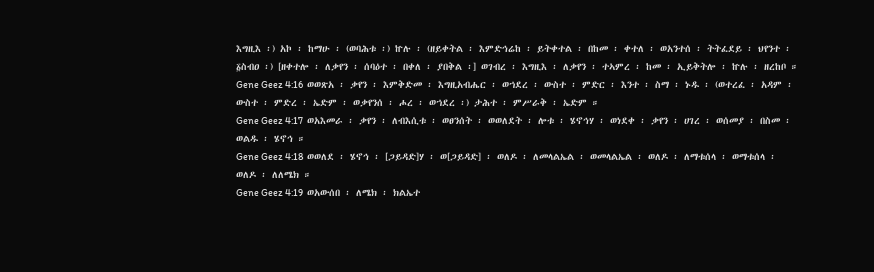እግዚእ ፡) አኮ ፡ ከማሁ ፡ (ወባሕቱ ፡) ኵሉ ፡ (ዘይቀትል ፡ እምድኅሬከ ፡ ይትቀተል ፡ በከመ ፡ ቀተለ ፡ ወአንተሰ ፡ ትትፈደይ ፡ ህየንተ ፡ ፩ስብዐ ፡) [ዘቀተሎ ፡ ለቃየን ፡ ሰባዕተ ፡ በቀለ ፡ ያበቅል ፡] ወገብረ ፡ እግዚእ ፡ ለቃየን ፡ ተኣምረ ፡ ከመ ፡ ኢይቅትሎ ፡ ኵሉ ፡ ዘረከቦ ።
Gene Geez 4:16  ወወጽአ ፡ ቃየን ፡ እምቅድመ ፡ እግዚአብሔር ፡ ወኀደረ ፡ ውስተ ፡ ምድር ፡ እንተ ፡ ስማ ፡ ኑዱ ፡ (ወተረፈ ፡ አዳም ፡ ውስተ ፡ ምድረ ፡ ኤድም ፡ ወቃየንሰ ፡ ሖረ ፡ ወኀደረ ፡) ታሕተ ፡ ምሥራቅ ፡ ኤድም ።
Gene Geez 4:17  ወአእመራ ፡ ቃየን ፡ ለብእሲቱ ፡ ወፀንሰት ፡ ወወለደት ፡ ሎቱ ፡ ሄኖኅሃ ፡ ወነደቀ ፡ ቃየን ፡ ሀገረ ፡ ወሰመያ ፡ በስመ ፡ ወልዱ ፡ ሄኖኅ ።
Gene Geez 4:18  ወወለደ ፡ ሄኖኅ ፡ [ጋይዳድ]ሃ ፡ ወ[ጋይዳድ] ፡ ወለዶ ፡ ለመላልኤል ፡ ወመላልኤል ፡ ወለዶ ፡ ለማቱሰላ ፡ ወማቱሰላ ፡ ወለዶ ፡ ለለሜክ ።
Gene Geez 4:19  ወአውሰበ ፡ ለሜክ ፡ ክልኤተ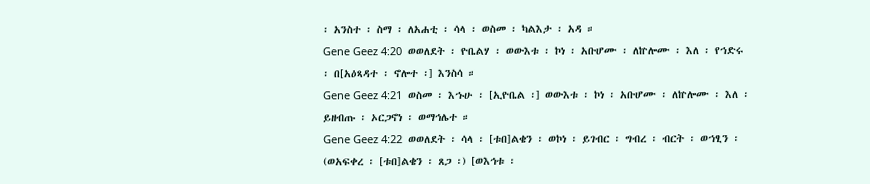፡ አንስተ ፡ ስማ ፡ ለአሐቲ ፡ ሳላ ፡ ወስመ ፡ ካልእታ ፡ አዳ ።
Gene Geez 4:20  ወወለደት ፡ ዮቤልሃ ፡ ወውእቱ ፡ ኮነ ፡ አቡሆሙ ፡ ለኵሎሙ ፡ እለ ፡ የኀድሩ ፡ በ[አዕጻዳተ ፡ ኖሎተ ፡] እንስሳ ።
Gene Geez 4:21  ወስመ ፡ እኁሁ ፡ [ኢዮቤል ፡] ወውእቱ ፡ ኮነ ፡ አቡሆሙ ፡ ለኵሎሙ ፡ እለ ፡ ይዘብጡ ፡ ኦርጋኖነ ፡ ወማኅሌተ ።
Gene Geez 4:22  ወወለደት ፡ ሳላ ፡ [ቱበ]ልቄን ፡ ወኮነ ፡ ይገብር ፡ ግብረ ፡ ብርት ፡ ወኀፂን ፡ (ወአፍቀረ ፡ [ቱበ]ልቄን ፡ ጸጋ ፡) [ወእኅቱ ፡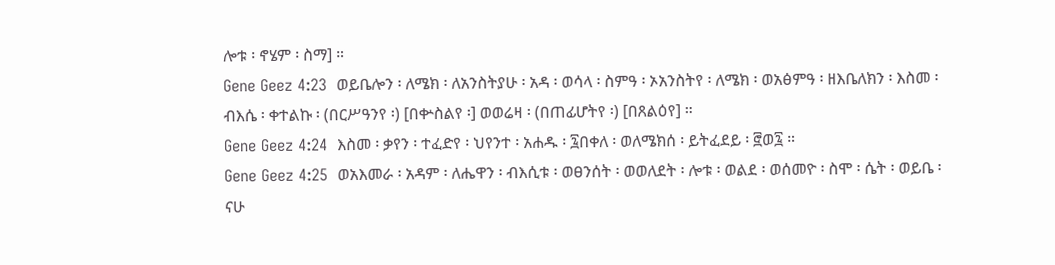ሎቱ ፡ ኖሄም ፡ ስማ] ።
Gene Geez 4:23  ወይቤሎን ፡ ለሜክ ፡ ለአንስትያሁ ፡ አዳ ፡ ወሳላ ፡ ስምዓ ፡ ኦአንስትየ ፡ ለሜክ ፡ ወአፅምዓ ፡ ዘእቤለክን ፡ እስመ ፡ ብእሴ ፡ ቀተልኩ ፡ (በርሥዓንየ ፡) [በቍስልየ ፡] ወወሬዛ ፡ (በጠፊሆትየ ፡) [በጸልዕየ] ።
Gene Geez 4:24  እስመ ፡ ቃየን ፡ ተፈድየ ፡ ህየንተ ፡ አሐዱ ፡ ፯በቀለ ፡ ወለሜክሰ ፡ ይትፈደይ ፡ ፸ወ፯ ።
Gene Geez 4:25  ወአእመራ ፡ አዳም ፡ ለሔዋን ፡ ብእሲቱ ፡ ወፀንሰት ፡ ወወለደት ፡ ሎቱ ፡ ወልደ ፡ ወሰመዮ ፡ ስሞ ፡ ሴት ፡ ወይቤ ፡ ናሁ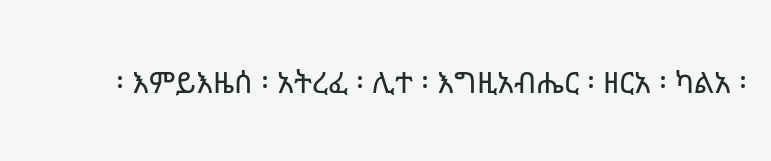፡ እምይእዜሰ ፡ አትረፈ ፡ ሊተ ፡ እግዚአብሔር ፡ ዘርአ ፡ ካልአ ፡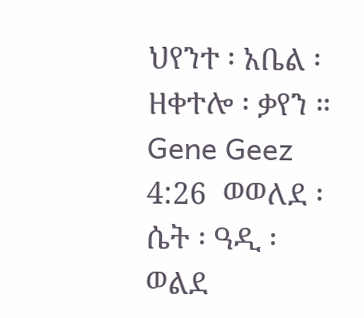ህየንተ ፡ አቤል ፡ ዘቀተሎ ፡ ቃየን ።
Gene Geez 4:26  ወወለደ ፡ ሴት ፡ ዓዲ ፡ ወልደ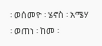፡ ወሰመዮ ፡ ሄኖስ ፡ አሜሃ ፡ ወጠነ ፡ ከመ ፡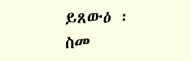ይጸውዕ ፡ ስመ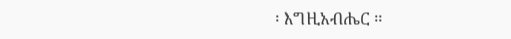፡ እግዚአብሔር ።